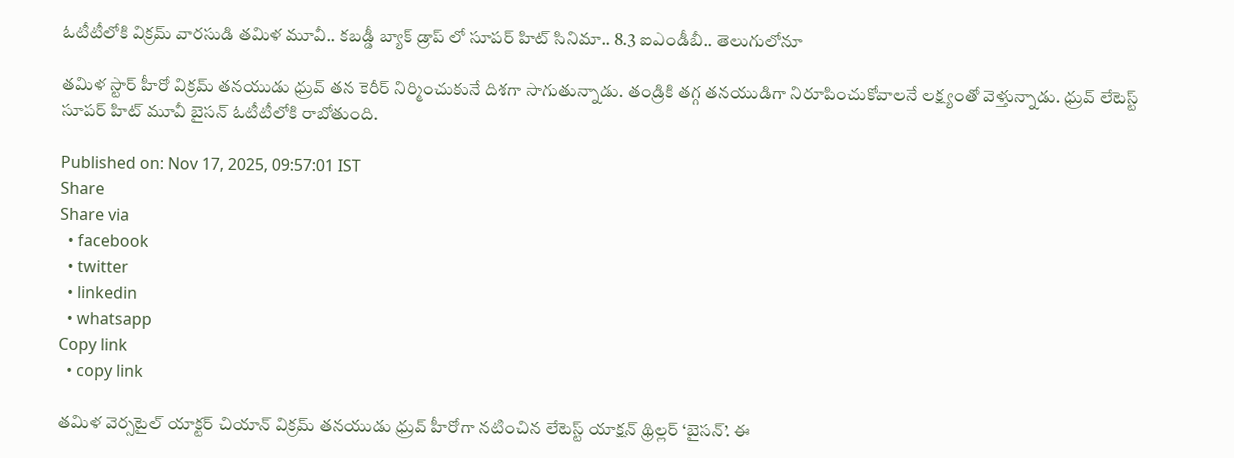ఓటీటీలోకి విక్రమ్ వారసుడి తమిళ మూవీ.. కబడ్డీ బ్యాక్ డ్రాప్ లో సూపర్ హిట్ సినిమా.. 8.3 ఐఎండీబీ.. తెలుగులోనూ

తమిళ స్టార్ హీరో విక్రమ్ తనయుడు ధ్రువ్ తన కెరీర్ నిర్మించుకునే దిశగా సాగుతున్నాడు. తండ్రికి తగ్గ తనయుడిగా నిరూపించుకోవాలనే లక్ష్యంతో వెళ్తున్నాడు. ధ్రువ్ లేటెస్ట్ సూపర్ హిట్ మూవీ బైసన్ ఓటీటీలోకి రాబోతుంది.

Published on: Nov 17, 2025, 09:57:01 IST
Share
Share via
  • facebook
  • twitter
  • linkedin
  • whatsapp
Copy link
  • copy link

తమిళ వెర్సటైల్ యాక్టర్ చియాన్ విక్రమ్ తనయుడు ధ్రువ్ హీరోగా నటించిన లేటెస్ట్ యాక్షన్ థ్రిల్లర్ ‘బైసన్’. ఈ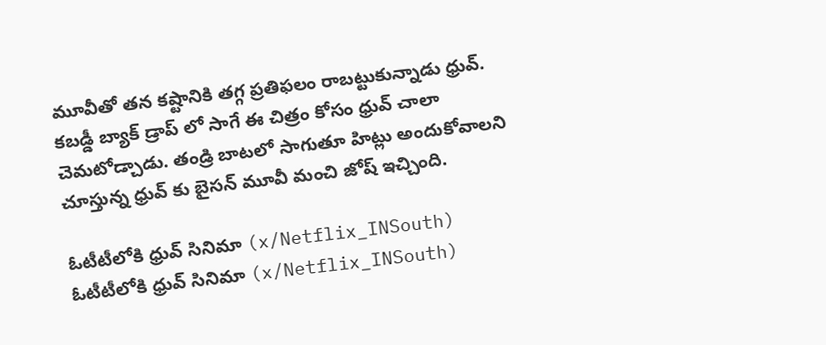మూవీతో తన కష్టానికి తగ్గ ప్రతిఫలం రాబట్టుకున్నాడు ధ్రువ్. కబడ్డీ బ్యాక్ డ్రాప్ లో సాగే ఈ చిత్రం కోసం ధ్రువ్ చాలా చెమటోడ్చాడు. తండ్రి బాటలో సాగుతూ హిట్లు అందుకోవాలని చూస్తున్న ధ్రువ్ కు బైసన్ మూవీ మంచి జోష్ ఇచ్చింది.

ఓటీటీలోకి ధ్రువ్ సినిమా (x/Netflix_INSouth)
ఓటీటీలోకి ధ్రువ్ సినిమా (x/Netflix_INSouth)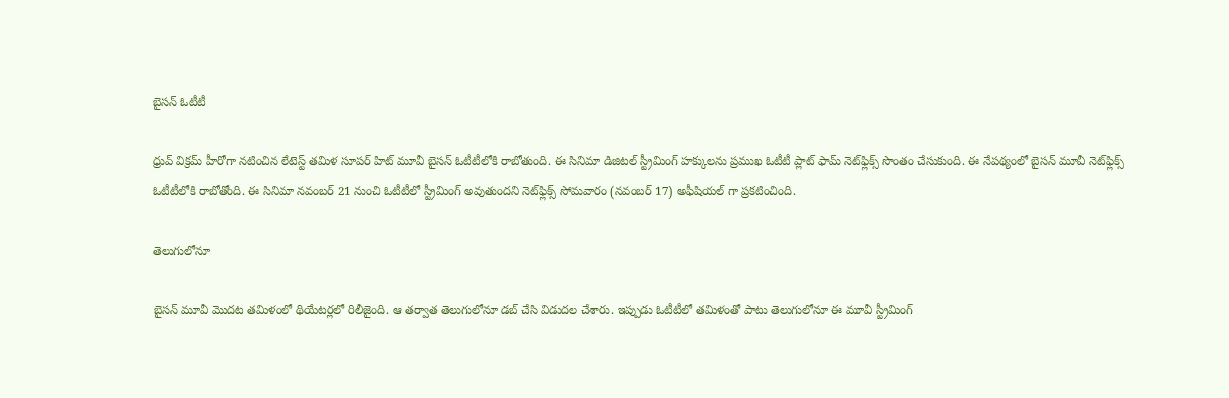బైసన్ ఓటీటీ

ధ్రువ్ విక్రమ్ హీరోగా నటించిన లేటెస్ట్ తమిళ సూపర్ హిట్ మూవీ బైసన్ ఓటీటీలోకి రాబోతుంది. ఈ సినిమా డిజిటల్ స్ట్రీమింగ్ హక్కులను ప్రముఖ ఓటీటీ ప్లాట్ ఫామ్ నెట్‌ఫ్లిక్స్ సొంతం చేసుకుంది. ఈ నేపథ్యంలో బైసన్ మూవీ నెట్‌ఫ్లిక్స్ ఓటీటీలోకి రాబోతోంది. ఈ సినిమా నవంబర్ 21 నుంచి ఓటీటీలో స్ట్రీమింగ్ అవుతుందని నెట్‌ఫ్లిక్స్ సోమవారం (నవంబర్ 17) అఫీషియల్ గా ప్రకటించింది.

తెలుగులోనూ

బైసన్ మూవీ మొదట తమిళంలో థియేటర్లలో రిలీజైంది. ఆ తర్వాత తెలుగులోనూ డబ్ చేసి విడుదల చేశారు. ఇప్పుడు ఓటీటీలో తమిళంతో పాటు తెలుగులోనూ ఈ మూవీ స్ట్రీమింగ్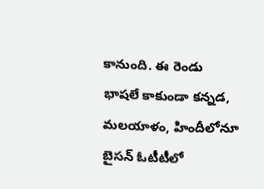కానుంది. ఈ రెండు భాషలే కాకుండా కన్నడ, మలయాళం, హిందీలోనూ బైసన్ ఓటీటీలో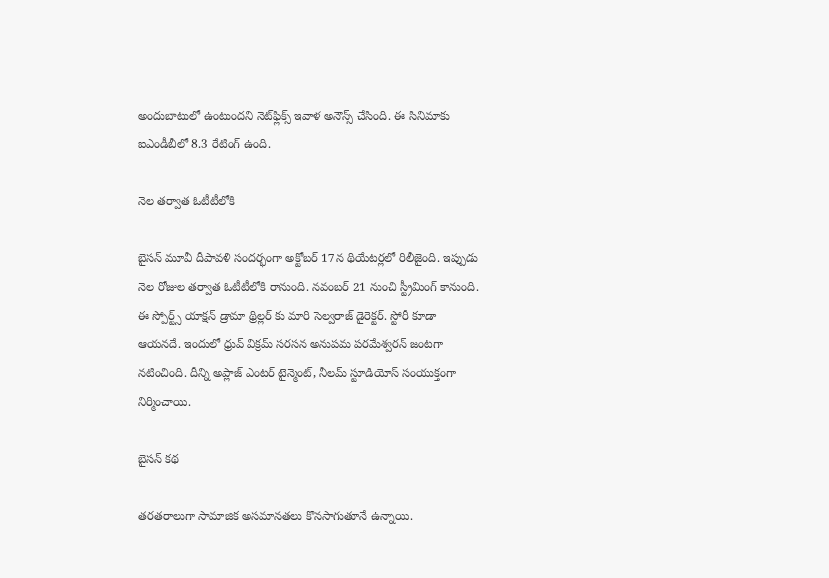అందుబాటులో ఉంటుందని నెట్‌ఫ్లిక్స్ ఇవాళ అనౌన్స్ చేసింది. ఈ సినిమాకు ఐఎండీబీలో 8.3 రేటింగ్ ఉంది.

నెల తర్వాత ఓటీటీలోకి

బైసన్ మూవీ దీపావళి సందర్భంగా అక్టోబర్ 17న థియేటర్లలో రిలీజైంది. ఇప్పుడు నెల రోజుల తర్వాత ఓటీటీలోకి రానుంది. నవంబర్ 21 నుంచి స్ట్రీమింగ్ కానుంది. ఈ స్పోర్ట్స్ యాక్షన్ డ్రామా థ్రిల్లర్ కు మారి సెల్వరాజ్ డైరెక్టర్. స్టోరీ కూడా ఆయనదే. ఇందులో ధ్రువ్ విక్రమ్ సరసన అనుపమ పరమేశ్వరన్ జంటగా నటించింది. దీన్ని అప్లాజ్ ఎంటర్ టైన్మెంట్, నీలమ్ స్టూడియోస్ సంయుక్తంగా నిర్మించాయి.

బైసన్ కథ

తరతరాలుగా సామాజిక అసమానతలు కొనసాగుతూనే ఉన్నాయి.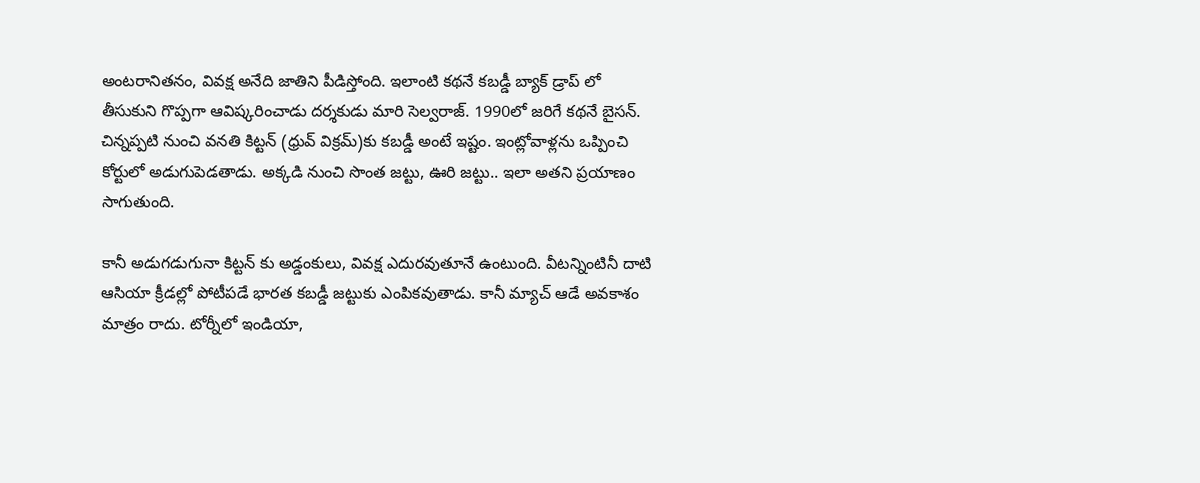అంటరానితనం, వివక్ష అనేది జాతిని పీడిస్తోంది. ఇలాంటి కథనే కబడ్డీ బ్యాక్ డ్రాప్ లో తీసుకుని గొప్పగా ఆవిష్కరించాడు దర్శకుడు మారి సెల్వరాజ్. 1990లో జరిగే కథనే బైసన్. చిన్నప్పటి నుంచి వనతి కిట్టన్ (ధ్రువ్ విక్రమ్)కు కబడ్డీ అంటే ఇష్టం. ఇంట్లోవాళ్లను ఒప్పించి కోర్టులో అడుగుపెడతాడు. అక్కడి నుంచి సొంత జట్టు, ఊరి జట్టు.. ఇలా అతని ప్రయాణం సాగుతుంది.

కానీ అడుగడుగునా కిట్టన్ కు అడ్డంకులు, వివక్ష ఎదురవుతూనే ఉంటుంది. వీటన్నింటినీ దాటి ఆసియా క్రీడల్లో పోటీపడే భారత కబడ్డీ జట్టుకు ఎంపికవుతాడు. కానీ మ్యాచ్ ఆడే అవకాశం మాత్రం రాదు. టోర్నీలో ఇండియా,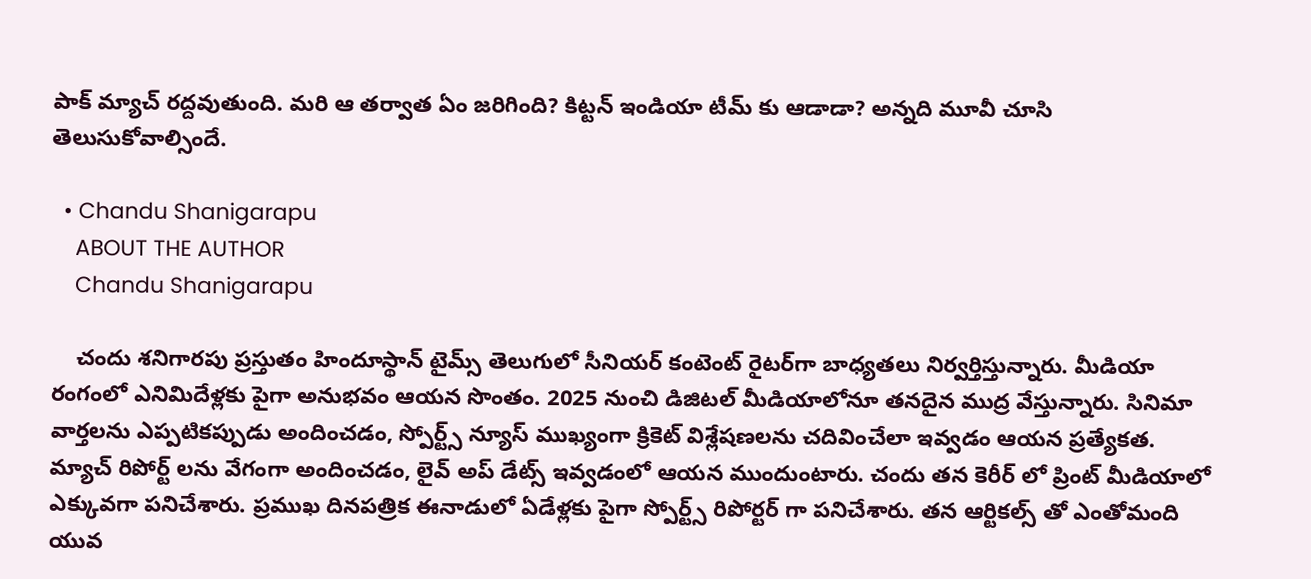పాక్ మ్యాచ్ రద్దవుతుంది. మరి ఆ తర్వాత ఏం జరిగింది? కిట్టన్ ఇండియా టీమ్ కు ఆడాడా? అన్నది మూవీ చూసి తెలుసుకోవాల్సిందే.

  • Chandu Shanigarapu
    ABOUT THE AUTHOR
    Chandu Shanigarapu

    చందు శనిగారపు ప్రస్తుతం హిందూస్థాన్ టైమ్స్ తెలుగులో సీనియర్ కంటెంట్ రైట‌ర్‌గా బాధ్యతలు నిర్వర్తిస్తున్నారు. మీడియా రంగంలో ఎనిమిదేళ్లకు పైగా అనుభవం ఆయన సొంతం. 2025 నుంచి డిజిటల్ మీడియాలోనూ తనదైన ముద్ర వేస్తున్నారు. సినిమా వార్తలను ఎప్పటికప్పుడు అందించడం, స్పోర్ట్స్ న్యూస్ ముఖ్యంగా క్రికెట్ విశ్లేషణలను చదివించేలా ఇవ్వడం ఆయన ప్రత్యేకత. మ్యాచ్ రిపోర్ట్ లను వేగంగా అందించడం, లైవ్ అప్ డేట్స్ ఇవ్వడంలో ఆయన ముందుంటారు. చందు తన కెరీర్ లో ప్రింట్ మీడియాలో ఎక్కువగా పనిచేశారు. ప్రముఖ దినపత్రిక ఈనాడులో ఏడేళ్లకు పైగా స్పోర్ట్స్ రిపోర్టర్ గా పనిచేశారు. తన ఆర్టికల్స్ తో ఎంతోమంది యువ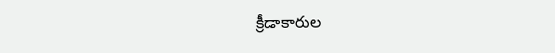క్రీడాకారుల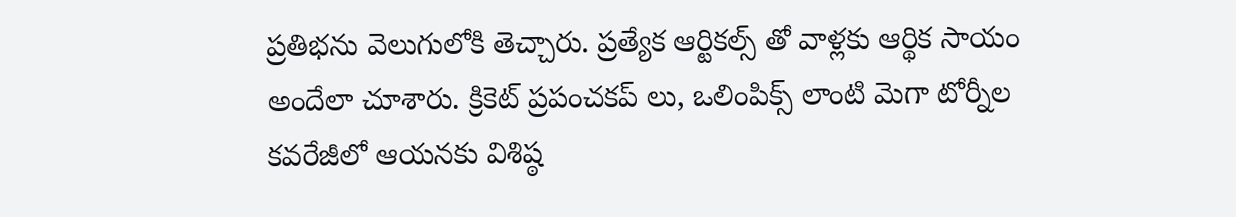ప్రతిభను వెలుగులోకి తెచ్చారు. ప్రత్యేక ఆర్టికల్స్ తో వాళ్లకు ఆర్థిక సాయం అందేలా చూశారు. క్రికెట్ ప్రపంచకప్ లు, ఒలింపిక్స్ లాంటి మెగా టోర్నీల కవరేజీలో ఆయనకు విశిష్ఠ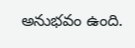అనుభవం ఉంది.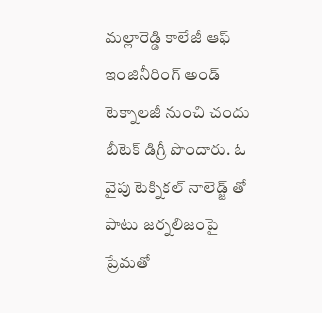మల్లారెడ్డి కాలేజీ ఆఫ్ ఇంజినీరింగ్ అండ్ టెక్నాలజీ నుంచి చందు బీటెక్ డిగ్రీ పొందారు. ఓ వైపు టెక్నికల్ నాలెడ్జ్ తో పాటు జర్నలిజంపై ప్రేమతో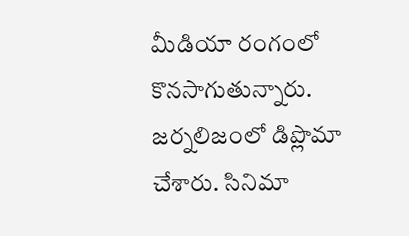మీడియా రంగంలో కొనసాగుతున్నారు. జర్నలిజంలో డిప్లొమా చేశారు. సినిమా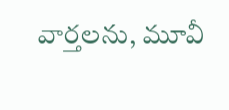వార్తలను, మూవీ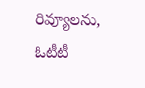రివ్యూలను, ఓటీటీ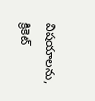విషయాలను, క్రికెట్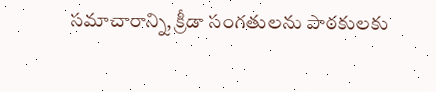సమాచారాన్ని, క్రీడా సంగతులను పాఠకులకు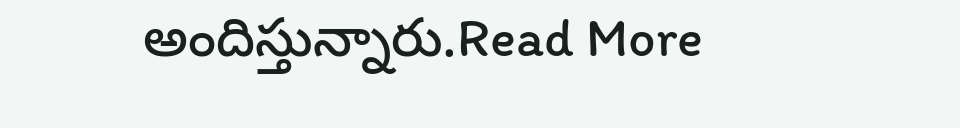అందిస్తున్నారు.Read More